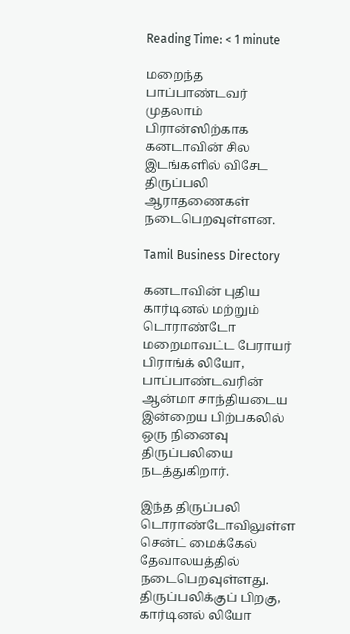Reading Time: < 1 minute

மறைந்த பாப்பாண்டவர் முதலாம் பிரான்ஸிற்காக கனடாவின் சில இடங்களில் விசேட திருப்பலி ஆராதணைகள் நடைபெறவுள்ளன.

Tamil Business Directory

கனடாவின் புதிய கார்டினல் மற்றும் டொராண்டோ மறைமாவட்ட பேராயர் பிராங்க் லியோ, பாப்பாண்டவரின் ஆன்மா சாந்தியடைய இன்றைய பிற்பகலில் ஒரு நினைவு திருப்பலியை நடத்துகிறார்.

இந்த திருப்பலி டொராண்டோவிலுள்ள சென்ட் மைக்கேல் தேவாலயத்தில் நடைபெறவுள்ளது. திருப்பலிக்குப் பிறகு, கார்டினல் லியோ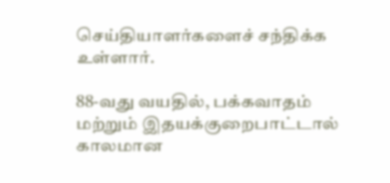செய்தியாளர்களைச் சந்திக்க உள்ளார்.

88-வது வயதில், பக்கவாதம் மற்றும் இதயக்குறைபாட்டால் காலமான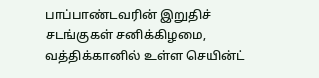பாப்பாண்டவரின் இறுதிச் சடங்குகள் சனிக்கிழமை, வத்திக்கானில் உள்ள செயின்ட்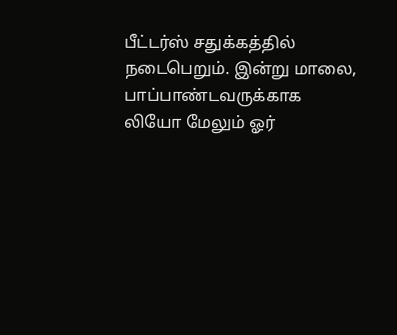பீட்டர்ஸ் சதுக்கத்தில் நடைபெறும். இன்று மாலை, பாப்பாண்டவருக்காக லியோ மேலும் ஓர்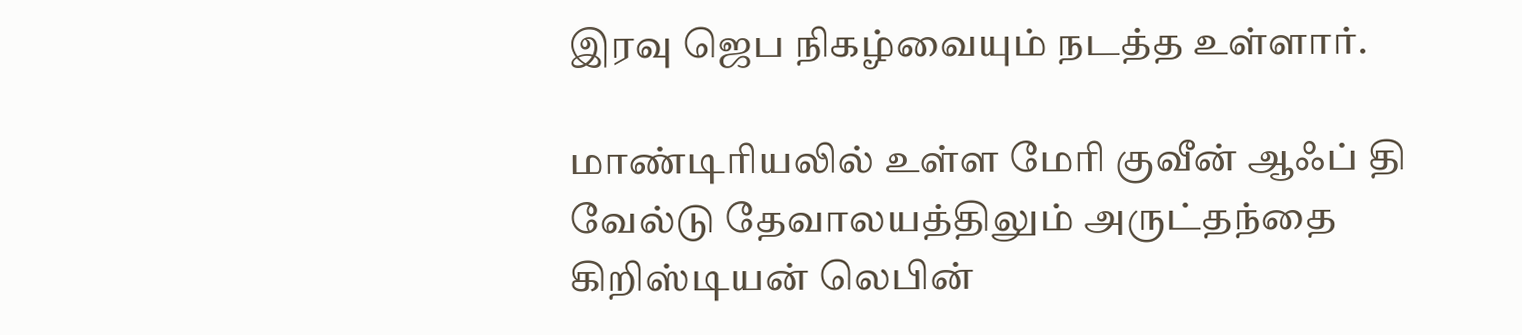இரவு ஜெப நிகழ்வையும் நடத்த உள்ளார்.

மாண்டிரியலில் உள்ள மேரி குவீன் ஆஃப் தி வேல்டு தேவாலயத்திலும் அருட்தந்தை கிறிஸ்டியன் லெபின்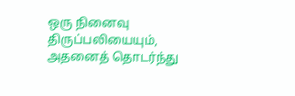ஒரு நினைவு திருப்பலியையும், அதனைத் தொடர்ந்து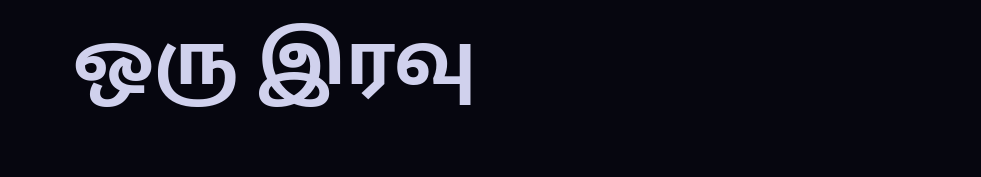ஒரு இரவு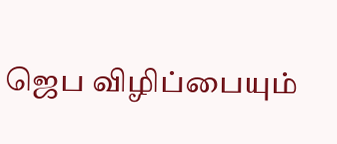ஜெப விழிப்பையும்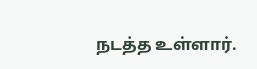நடத்த உள்ளார்.